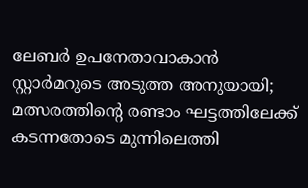ലേബര്‍ ഉപനേതാവാകാന്‍ സ്റ്റാര്‍മറുടെ അടുത്ത അനുയായി; മത്സരത്തിന്റെ രണ്ടാം ഘട്ടത്തിലേക്ക് കടന്നതോടെ മുന്നിലെത്തി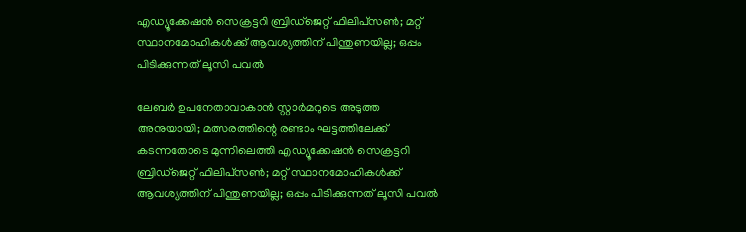എഡ്യൂക്കേഷന്‍ സെക്രട്ടറി ബ്രിഡ്‌ജെറ്റ് ഫിലിപ്‌സണ്‍; മറ്റ് സ്ഥാനമോഹികള്‍ക്ക് ആവശ്യത്തിന് പിന്തുണയില്ല; ഒപ്പം പിടിക്കുന്നത് ലൂസി പവല്‍

ലേബര്‍ ഉപനേതാവാകാന്‍ സ്റ്റാര്‍മറുടെ അടുത്ത അനുയായി; മത്സരത്തിന്റെ രണ്ടാം ഘട്ടത്തിലേക്ക് കടന്നതോടെ മുന്നിലെത്തി എഡ്യൂക്കേഷന്‍ സെക്രട്ടറി ബ്രിഡ്‌ജെറ്റ് ഫിലിപ്‌സണ്‍; മറ്റ് സ്ഥാനമോഹികള്‍ക്ക് ആവശ്യത്തിന് പിന്തുണയില്ല; ഒപ്പം പിടിക്കുന്നത് ലൂസി പവല്‍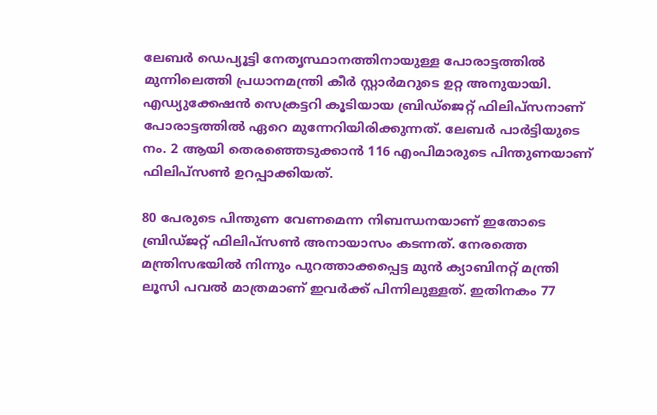ലേബര്‍ ഡെപ്യൂട്ടി നേതൃസ്ഥാനത്തിനായുള്ള പോരാട്ടത്തില്‍ മുന്നിലെത്തി പ്രധാനമന്ത്രി കീര്‍ സ്റ്റാര്‍മറുടെ ഉറ്റ അനുയായി. എഡ്യുക്കേഷന്‍ സെക്രട്ടറി കൂടിയായ ബ്രിഡ്‌ജെറ്റ് ഫിലിപ്‌സനാണ് പോരാട്ടത്തില്‍ ഏറെ മുന്നേറിയിരിക്കുന്നത്. ലേബര്‍ പാര്‍ട്ടിയുടെ നം. 2 ആയി തെരഞ്ഞെടുക്കാന്‍ 116 എംപിമാരുടെ പിന്തുണയാണ് ഫിലിപ്‌സണ്‍ ഉറപ്പാക്കിയത്.

80 പേരുടെ പിന്തുണ വേണമെന്ന നിബന്ധനയാണ് ഇതോടെ ബ്രിഡ്ജറ്റ് ഫിലിപ്‌സണ്‍ അനായാസം കടന്നത്. നേരത്തെ മന്ത്രിസഭയില്‍ നിന്നും പുറത്താക്കപ്പെട്ട മുന്‍ ക്യാബിനറ്റ് മന്ത്രി ലൂസി പവല്‍ മാത്രമാണ് ഇവര്‍ക്ക് പിന്നിലുള്ളത്. ഇതിനകം 77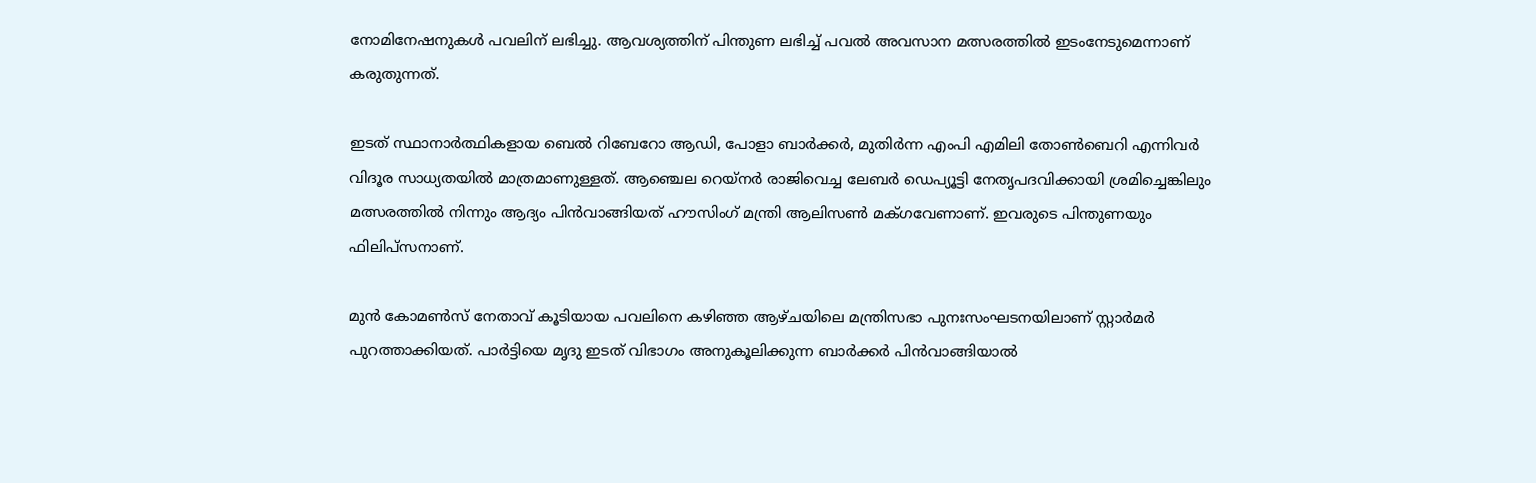നോമിനേഷനുകള്‍ പവലിന് ലഭിച്ചു. ആവശ്യത്തിന് പിന്തുണ ലഭിച്ച് പവല്‍ അവസാന മത്സരത്തില്‍ ഇടംനേടുമെന്നാണ് കരുതുന്നത്.

ഇടത് സ്ഥാനാര്‍ത്ഥികളായ ബെല്‍ റിബേറോ ആഡി, പോളാ ബാര്‍ക്കര്‍, മുതിര്‍ന്ന എംപി എമിലി തോണ്‍ബെറി എന്നിവര്‍ വിദൂര സാധ്യതയില്‍ മാത്രമാണുള്ളത്. ആഞ്ചെല റെയ്‌നര്‍ രാജിവെച്ച ലേബര്‍ ഡെപ്യൂട്ടി നേതൃപദവിക്കായി ശ്രമിച്ചെങ്കിലും മത്സരത്തില്‍ നിന്നും ആദ്യം പിന്‍വാങ്ങിയത് ഹൗസിംഗ് മന്ത്രി ആലിസണ്‍ മക്ഗവേണാണ്. ഇവരുടെ പിന്തുണയും ഫിലിപ്‌സനാണ്.

മുന്‍ കോമണ്‍സ് നേതാവ് കൂടിയായ പവലിനെ കഴിഞ്ഞ ആഴ്ചയിലെ മന്ത്രിസഭാ പുനഃസംഘടനയിലാണ് സ്റ്റാര്‍മര്‍ പുറത്താക്കിയത്. പാര്‍ട്ടിയെ മൃദു ഇടത് വിഭാഗം അനുകൂലിക്കുന്ന ബാര്‍ക്കര്‍ പിന്‍വാങ്ങിയാല്‍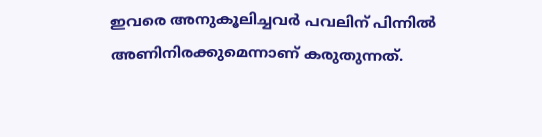ഇവരെ അനുകൂലിച്ചവര്‍ പവലിന് പിന്നില്‍ അണിനിരക്കുമെന്നാണ് കരുതുന്നത്.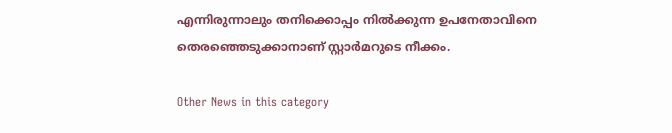എന്നിരുന്നാലും തനിക്കൊപ്പം നില്‍ക്കുന്ന ഉപനേതാവിനെ തെരഞ്ഞെടുക്കാനാണ് സ്റ്റാര്‍മറുടെ നീക്കം.

Other News in this category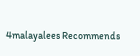4malayalees Recommends